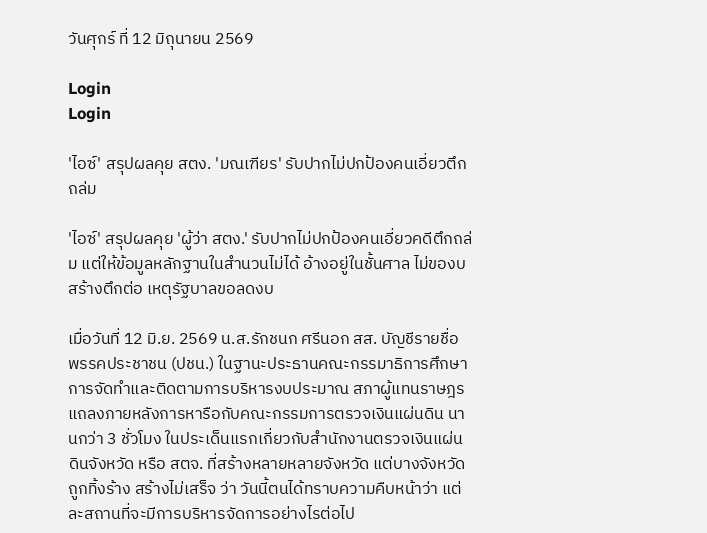วันศุกร์ ที่ 12 มิถุนายน 2569

Login
Login

'ไอซ์' สรุปผลคุย สตง. 'มณเฑียร' รับปากไม่ปกป้องคนเอี่ยวตึกถล่ม

'ไอซ์' สรุปผลคุย 'ผู้ว่า สตง.' รับปากไม่ปกป้องคนเอี่ยวคดีตึกถล่ม แต่ให้ข้อมูลหลักฐานในสำนวนไม่ได้ อ้างอยู่ในชั้นศาล ไม่ของบสร้างตึกต่อ เหตุรัฐบาลขอลดงบ

เมื่อวันที่ 12 มิ.ย. 2569 น.ส.รักชนก ศรีนอก สส. บัญชีรายชื่อ พรรคประชาชน (ปชน.) ในฐานะประธานคณะกรรมาธิการศึกษาการจัดทำและติดตามการบริหารงบประมาณ สภาผู้แทนราษฎร แถลงภายหลังการหารือกับคณะกรรมการตรวจเงินแผ่นดิน นานกว่า 3 ชั่วโมง ในประเด็นแรกเกี่ยวกับสำนักงานตรวจเงินแผ่นดินจังหวัด หรือ สตจ. ที่สร้างหลายหลายจังหวัด แต่บางจังหวัดถูกทิ้งร้าง สร้างไม่เสร็จ ว่า วันนี้ตนได้ทราบความคืบหน้าว่า แต่ละสถานที่จะมีการบริหารจัดการอย่างไรต่อไป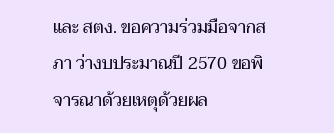และ สตง. ขอความร่วมมือจากสภา ว่างบประมาณปี 2570 ขอพิจารณาด้วยเหตุด้วยผล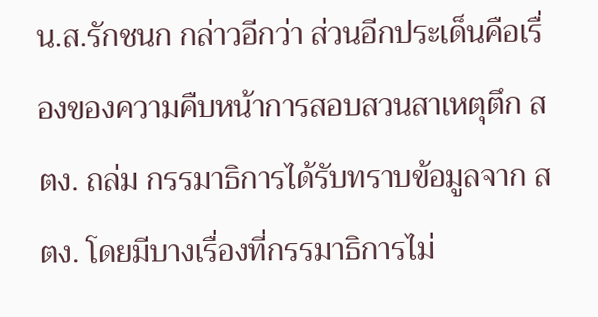น.ส.รักชนก กล่าวอีกว่า ส่วนอีกประเด็นคือเรื่องของความคืบหน้าการสอบสวนสาเหตุตึก สตง. ถล่ม กรรมาธิการได้รับทราบข้อมูลจาก สตง. โดยมีบางเรื่องที่กรรมาธิการไม่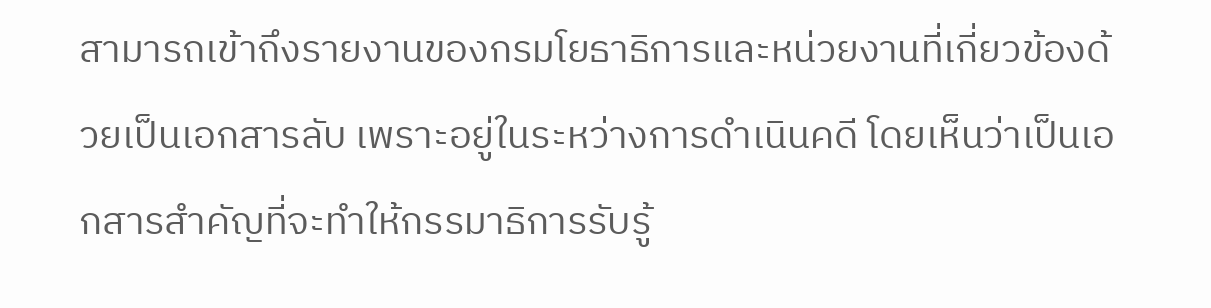สามารถเข้าถึงรายงานของกรมโยธาธิการและหน่วยงานที่เกี่ยวข้องด้วยเป็นเอกสารลับ เพราะอยู่ในระหว่างการดำเนินคดี โดยเห็นว่าเป็นเอกสารสำคัญที่จะทำให้กรรมาธิการรับรู้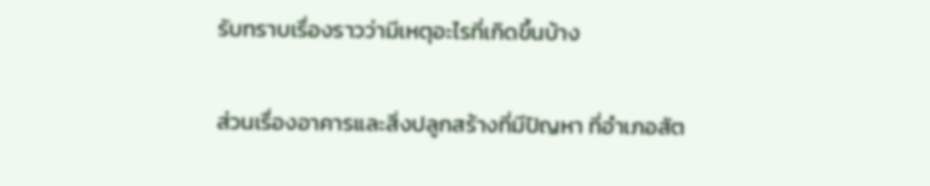รับทราบเรื่องราวว่ามีเหตุอะไรที่เกิดขึ้นบ้าง

ส่วนเรื่องอาคารและสิ่งปลูกสร้างที่มีปัญหา ที่อำเภอสัต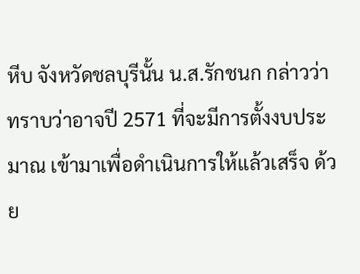หีบ จังหวัดชลบุรีนั้น น.ส.รักชนก กล่าวว่า ทราบว่าอาจปี 2571 ที่จะมีการตั้งงบประมาณ เข้ามาเพื่อดำเนินการให้แล้วเสร็จ ด้วย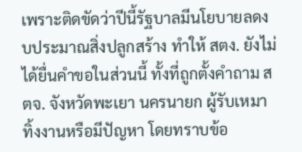เพราะติดขัดว่าปีนี้รัฐบาลมีนโยบายลดงบประมาณสิ่งปลูกสร้าง ทำให้ สตง. ยังไม่ได้ยื่นคำขอในส่วนนี้ ทั้งที่ถูกตั้งคำถาม สตจ. จังหวัดพะเยา นครนายก ผู้รับเหมาทิ้งงานหรือมีปัญหา โดยทราบข้อ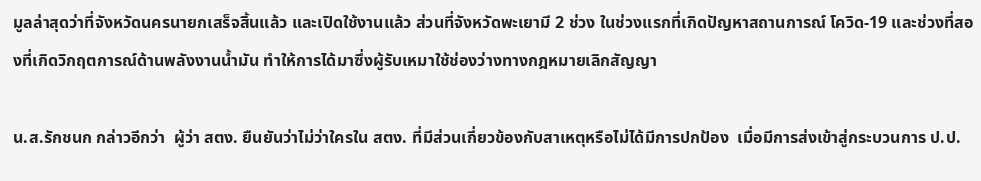มูลล่าสุดว่าที่จังหวัดนครนายกเสร็จสิ้นแล้ว และเปิดใช้งานแล้ว ส่วนที่จังหวัดพะเยามี 2 ช่วง ในช่วงแรกที่เกิดปัญหาสถานการณ์ โควิด-19 และช่วงที่สองที่เกิดวิกฤตการณ์ด้านพลังงานน้ำมัน ทำให้การได้มาซึ่งผู้รับเหมาใช้ช่องว่างทางกฎหมายเลิกสัญญา

น.ส.รักชนก กล่าวอีกว่า  ผู้ว่า สตง. ยืนยันว่าไม่ว่าใครใน สตง. ที่มีส่วนเกี่ยวข้องกับสาเหตุหรือไม่ได้มีการปกป้อง  เมื่อมีการส่งเข้าสู่กระบวนการ ป.ป.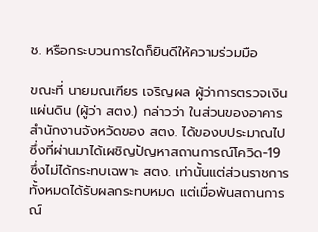ช. หรือกระบวนการใดก็ยินดีให้ความร่วมมือ

ขณะที่ นายมณเฑียร เจริญผล ผู้ว่าการตรวจเงินแผ่นดิน (ผู้ว่า สตง.) กล่าวว่า ในส่วนของอาคารสำนักงานจังหวัดของ สตง. ได้ของบประมาณไปซึ่งที่ผ่านมาได้เผชิญปัญหาสถานการณ์โควิด-19 ซึ่งไม่ได้กระทบเฉพาะ สตง. เท่านั้นแต่ส่วนราชการทั้งหมดได้รับผลกระทบหมด แต่เมื่อพ้นสถานการณ์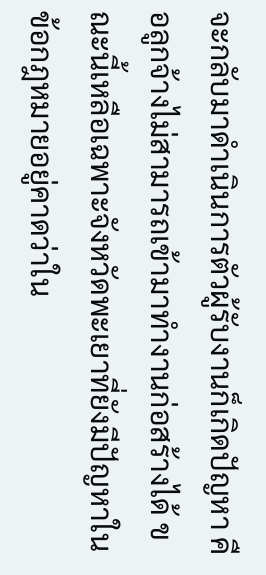จะกลับมาดำเนินการตัวผู้รับงานก็เกิดปัญหา คือลูกจ้างไม่สามารถเข้ามาทำงานก่อสร้างได้ ขณะนี้เหลือเฉพาะจังหวัดพะเยาที่ยังมีปัญหาในข้อกฎหมายอยู่คาดว่าใน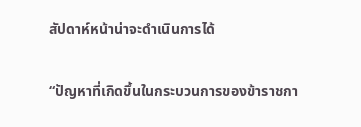สัปดาห์หน้าน่าจะดำเนินการได้

“ปัญหาที่เกิดขึ้นในกระบวนการของข้าราชกา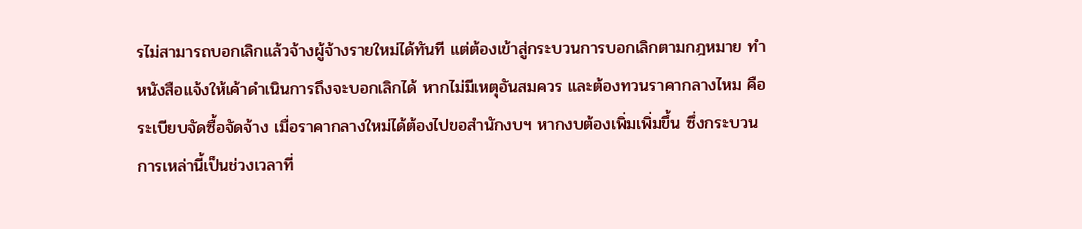รไม่สามารถบอกเลิกแล้วจ้างผู้จ้างรายใหม่ได้ทันที แต่ต้องเข้าสู่กระบวนการบอกเลิกตามกฎหมาย ทำหนังสือแจ้งให้เค้าดำเนินการถึงจะบอกเลิกได้ หากไม่มีเหตุอันสมควร และต้องทวนราคากลางไหม คือระเบียบจัดซื้อจัดจ้าง เมื่อราคากลางใหม่ได้ต้องไปขอสำนักงบฯ หากงบต้องเพิ่มเพิ่มขึ้น ซึ่งกระบวนการเหล่านี้เป็นช่วงเวลาที่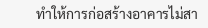ทำให้การก่อสร้างอาคารไม่สา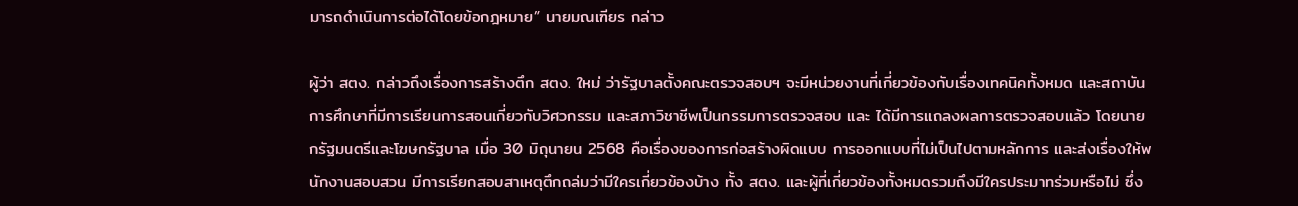มารถดำเนินการต่อได้โดยข้อกฎหมาย” นายมณเฑียร กล่าว

ผู้ว่า สตง. กล่าวถึงเรื่องการสร้างตึก สตง. ใหม่ ว่ารัฐบาลตั้งคณะตรวจสอบฯ จะมีหน่วยงานที่เกี่ยวข้องกับเรื่องเทคนิคทั้งหมด และสถาบันการศึกษาที่มีการเรียนการสอนเกี่ยวกับวิศวกรรม และสภาวิชาชีพเป็นกรรมการตรวจสอบ และ ได้มีการแถลงผลการตรวจสอบแล้ว โดยนายกรัฐมนตรีและโฆษกรัฐบาล เมื่อ 30 มิถุนายน 2568 คือเรื่องของการก่อสร้างผิดแบบ การออกแบบที่ไม่เป็นไปตามหลักการ และส่งเรื่องให้พนักงานสอบสวน มีการเรียกสอบสาเหตุตึกถล่มว่ามีใครเกี่ยวข้องบ้าง ทั้ง สตง. และผู้ที่เกี่ยวข้องทั้งหมดรวมถึงมีใครประมาทร่วมหรือไม่ ซึ่ง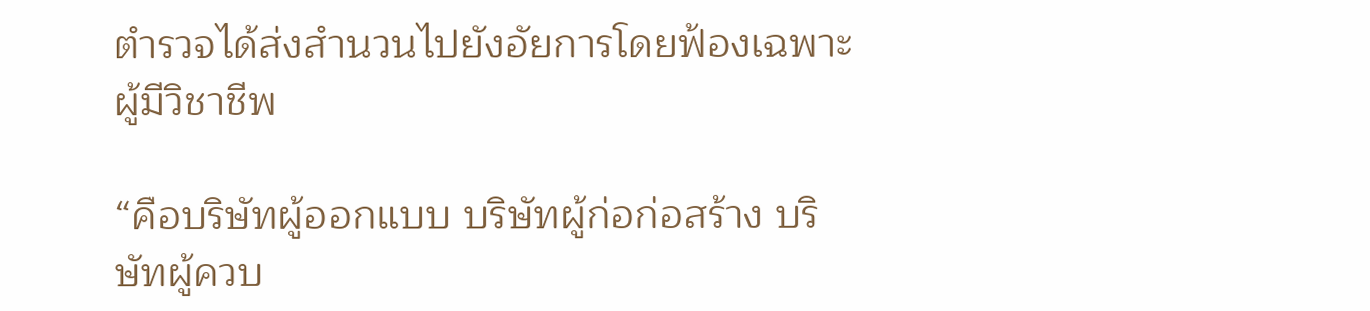ตำรวจได้ส่งสำนวนไปยังอัยการโดยฟ้องเฉพาะผู้มีวิชาชีพ

“คือบริษัทผู้ออกแบบ บริษัทผู้ก่อก่อสร้าง บริษัทผู้ควบ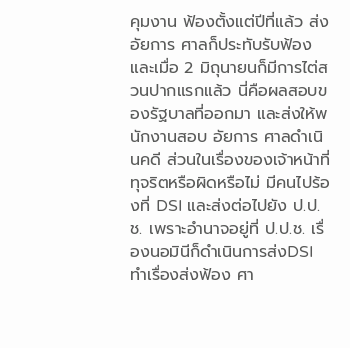คุมงาน ฟ้องตั้งแต่ปีที่แล้ว ส่งอัยการ ศาลก็ประทับรับฟ้อง และเมื่อ 2 มิถุนายนก็มีการไต่สวนปากแรกแล้ว นี่คือผลสอบของรัฐบาลที่ออกมา และส่งให้พนักงานสอบ อัยการ ศาลดำเนินคดี ส่วนในเรื่องของเจ้าหน้าที่ทุจริตหรือผิดหรือไม่ มีคนไปร้องที่ DSI และส่งต่อไปยัง ป.ป.ช. เพราะอำนาจอยู่ที่ ป.ป.ช. เรื่องนอมินีก็ดำเนินการส่งDSI ทำเรื่องส่งฟ้อง ศา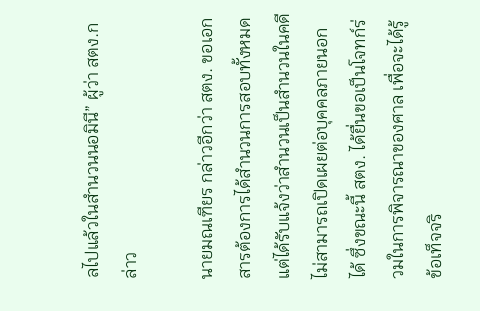ลไปแล้วในสำนวนนอมินี” ผู้ว่า สตง.กล่าว

นายมณเฑียร กล่าวอีกว่า สตง. ขอเอกสารต้องการได้สำนวนการสอบทั้งหมด แต่ได้รับแจ้งว่าสำนวนเป็นสำนวนในคดีไม่สามารถเปิดเผยต่อบุคคลภายนอกได้ ซึ่งขณะนี้ สตง. ได้ยื่นขอเป็นโจทก์ร่วมในการพิจารณาของศาล เพื่อจะได้รู้ข้อเท็จจริ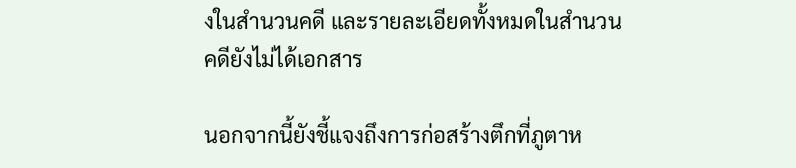งในสำนวนคดี และรายละเอียดทั้งหมดในสำนวนคดียังไม่ได้เอกสาร

นอกจากนี้ยังชี้แจงถึงการก่อสร้างตึกที่ภูตาห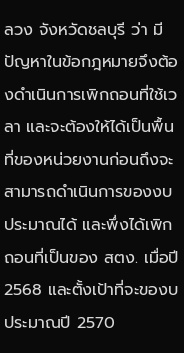ลวง จังหวัดชลบุรี ว่า มีปัญหาในข้อกฎหมายจึงต้องดำเนินการเพิกถอนที่ใช้เวลา และจะต้องให้ได้เป็นพื้นที่ของหน่วยงานก่อนถึงจะสามารถดำเนินการของงบประมาณได้ และพึ่งได้เพิกถอนที่เป็นของ สตง. เมื่อปี 2568 และตั้งเป้าที่จะของบประมาณปี 2570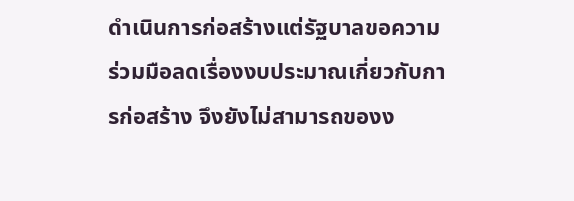ดำเนินการก่อสร้างแต่รัฐบาลขอความร่วมมือลดเรื่องงบประมาณเกี่ยวกับการก่อสร้าง จึงยังไม่สามารถของง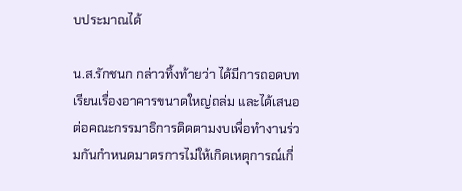บประมาณได้

น.ส.รักชนก กล่าวทิ้งท้ายว่า ได้มีการถอดบทเรียนเรื่องอาคารขนาดใหญ่ถล่ม และได้เสนอต่อคณะกรรมาธิการติดตามงบเพื่อทำงานร่วมกันกำหนดมาตรการไม่ให้เกิดเหตุการณ์เกี่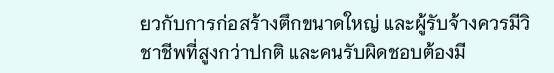ยวกับการก่อสร้างตึกขนาดใหญ่ และผู้รับจ้างควรมีวิชาชีพที่สูงกว่าปกติ และคนรับผิดชอบต้องมี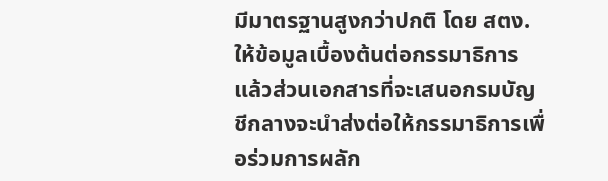มีมาตรฐานสูงกว่าปกติ โดย สตง. ให้ข้อมูลเบื้องต้นต่อกรรมาธิการแล้วส่วนเอกสารที่จะเสนอกรมบัญชีกลางจะนำส่งต่อให้กรรมาธิการเพื่อร่วมการผลัก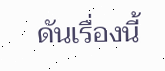ดันเรื่องนี้